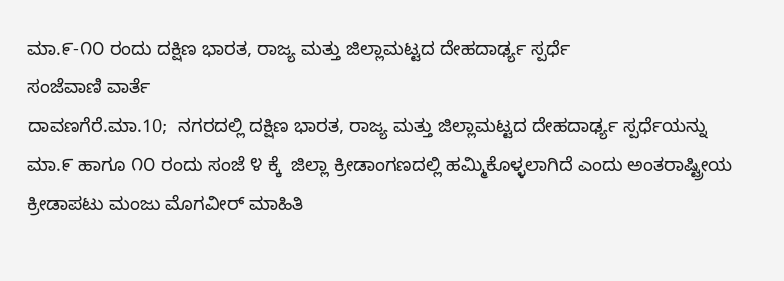ಮಾ.೯-೧೦ ರಂದು ದಕ್ಷಿಣ ಭಾರತ, ರಾಜ್ಯ ಮತ್ತು ಜಿಲ್ಲಾಮಟ್ಟದ ದೇಹದಾರ್ಢ್ಯ ಸ್ಪರ್ಧೆ
ಸಂಜೆವಾಣಿ ವಾರ್ತೆ
ದಾವಣಗೆರೆ.ಮಾ.10;  ನಗರದಲ್ಲಿ ದಕ್ಷಿಣ ಭಾರತ, ರಾಜ್ಯ ಮತ್ತು ಜಿಲ್ಲಾಮಟ್ಟದ ದೇಹದಾರ್ಢ್ಯ ಸ್ಪರ್ಧೆಯನ್ನು ಮಾ.೯ ಹಾಗೂ ೧೦ ರಂದು ಸಂಜೆ ೪ ಕ್ಕೆ  ಜಿಲ್ಲಾ ಕ್ರೀಡಾಂಗಣದಲ್ಲಿ ಹಮ್ಮಿಕೊಳ್ಳಲಾಗಿದೆ ಎಂದು ಅಂತರಾಷ್ಟ್ರೀಯ ಕ್ರೀಡಾಪಟು ಮಂಜು ಮೊಗವೀರ್ ಮಾಹಿತಿ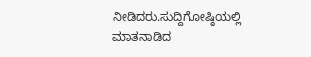ನೀಡಿದರು.ಸುದ್ದಿಗೋಷ್ಠಿಯಲ್ಲಿ ಮಾತನಾಡಿದ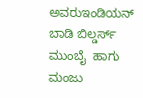ಅವರುಇಂಡಿಯನ್ ಬಾಡಿ ಬಿಲ್ಡರ್ಸ್ ಮುಂಬೈ  ಹಾಗು ಮಂಜು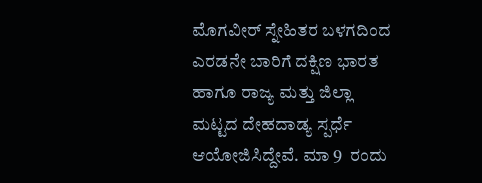ಮೊಗವೀರ್ ಸ್ನೇಹಿತರ ಬಳಗದಿಂದ ಎರಡನೇ ಬಾರಿಗೆ ದಕ್ಷಿಣ ಭಾರತ ಹಾಗೂ ರಾಜ್ಯ ಮತ್ತು ಜಿಲ್ಲಾ ಮಟ್ಟದ ದೇಹದಾಡ್ಯ ಸ್ಪರ್ಧೆ ಆಯೋಜಿಸಿದ್ದೇವೆ. ಮಾ‌ 9  ರಂದು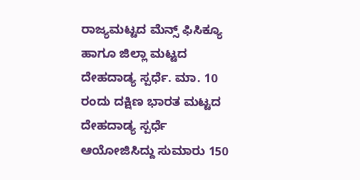ರಾಜ್ಯಮಟ್ಟದ ಮೆನ್ಸ್ ಫಿಸಿಕ್ಯೂ ಹಾಗೂ ಜಿಲ್ಲಾ ಮಟ್ಟದ ದೇಹದಾಡ್ಯ ಸ್ಪರ್ಧೆ. ಮಾ. 10 ರಂದು ದಕ್ಷಿಣ ಭಾರತ ಮಟ್ಟದ ದೇಹದಾಡ್ಯ ಸ್ಪರ್ಧೆ ಆಯೋಜಿಸಿದ್ದು ಸುಮಾರು 150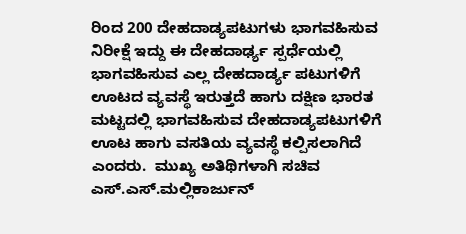ರಿಂದ 200 ದೇಹದಾಡ್ಯಪಟುಗಳು ಭಾಗವಹಿಸುವ ನಿರೀಕ್ಷೆ ಇದ್ದು ಈ ದೇಹದಾರ್ಢ್ಯ ಸ್ಪರ್ಧೆಯಲ್ಲಿ ಭಾಗವಹಿಸುವ ಎಲ್ಲ ದೇಹದಾರ್ಡ್ಯ ಪಟುಗಳಿಗೆ ಊಟದ ವ್ಯವಸ್ಥೆ ಇರುತ್ತದೆ ಹಾಗು ದಕ್ಷಿಣ ಭಾರತ ಮಟ್ಟದಲ್ಲಿ ಭಾಗವಹಿಸುವ ದೇಹದಾಡ್ಯಪಟುಗಳಿಗೆ ಊಟ ಹಾಗು ವಸತಿಯ ವ್ಯವಸ್ಥೆ ಕಲ್ಪಿಸಲಾಗಿದೆ ಎಂದರು.  ಮುಖ್ಯ ಅತಿಥಿಗಳಾಗಿ ಸಚಿವ  ಎಸ್.ಎಸ್.ಮಲ್ಲಿಕಾರ್ಜುನ್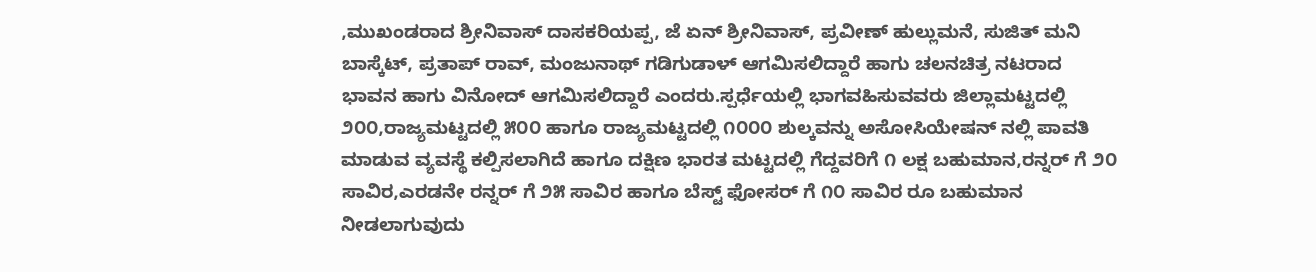,ಮುಖಂಡರಾದ ಶ್ರೀನಿವಾಸ್‌ ದಾಸಕರಿಯಪ್ಪ, ಜೆ ಏನ್ ಶ್ರೀನಿವಾಸ್, ಪ್ರವೀಣ್ ಹುಲ್ಲುಮನೆ, ಸುಜಿತ್ ಮನಿ ಬಾಸ್ಕೆಟ್, ಪ್ರತಾಪ್ ರಾವ್, ಮಂಜುನಾಥ್ ಗಡಿಗುಡಾಳ್ ಆಗಮಿಸಲಿದ್ದಾರೆ ಹಾಗು ಚಲನಚಿತ್ರ ನಟರಾದ ಭಾವನ ಹಾಗು ವಿನೋದ್ ಆಗಮಿಸಲಿದ್ದಾರೆ ಎಂದರು.ಸ್ಪರ್ಧೆಯಲ್ಲಿ ಭಾಗವಹಿಸುವವರು ಜಿಲ್ಲಾಮಟ್ಟದಲ್ಲಿ ೨೦೦,ರಾಜ್ಯಮಟ್ಟದಲ್ಲಿ ೫೦೦ ಹಾಗೂ ರಾಜ್ಯಮಟ್ಟದಲ್ಲಿ ೧೦೦೦ ಶುಲ್ಕವನ್ನು ಅಸೋಸಿಯೇಷನ್ ನಲ್ಲಿ ಪಾವತಿ ಮಾಡುವ ವ್ಯವಸ್ಥೆ ಕಲ್ಪಿಸಲಾಗಿದೆ ಹಾಗೂ ದಕ್ಷಿಣ ಭಾರತ ಮಟ್ಟದಲ್ಲಿ ಗೆದ್ದವರಿಗೆ ೧ ಲಕ್ಷ ಬಹುಮಾನ,ರನ್ನರ್ ಗೆ ೨೦ ಸಾವಿರ,ಎರಡನೇ ರನ್ನರ್ ಗೆ ೨೫ ಸಾವಿರ ಹಾಗೂ ಬೆಸ್ಟ್ ಫೋಸರ್ ಗೆ ೧೦ ಸಾವಿರ ರೂ ಬಹುಮಾನ ನೀಡಲಾಗುವುದು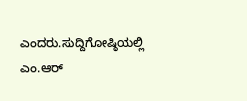ಎಂದರು.ಸುದ್ದಿಗೋಷ್ಠಿಯಲ್ಲಿ ಎಂ.ಆರ್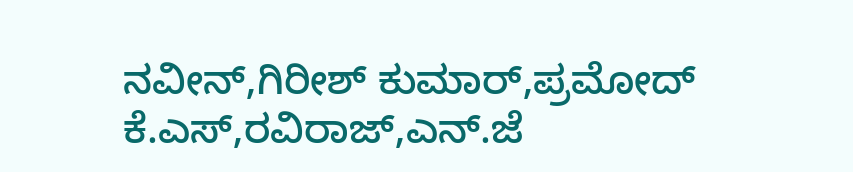ನವೀನ್,ಗಿರೀಶ್ ಕುಮಾರ್,ಪ್ರಮೋದ್ ಕೆ.ಎಸ್,ರವಿರಾಜ್,ಎನ್.ಜೆ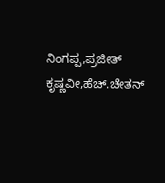ನಿಂಗಪ್ಪ,ಪ್ರಜೀತ್ ಕೃಷ್ಣವೀ,ಹೆಚ್.ಚೇತನ್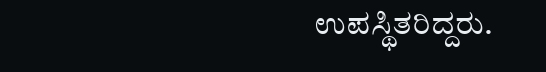ಉಪಸ್ಥಿತರಿದ್ದರು.